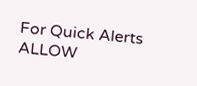For Quick Alerts
ALLOW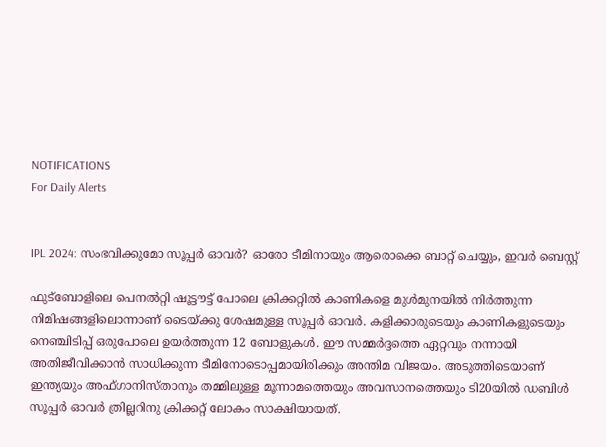NOTIFICATIONS
For Daily Alerts


IPL 2024: സംഭവിക്കുമോ സൂപ്പര്‍ ഓവര്‍? ഓരോ ടീമിനായും ആരൊക്കെ ബാറ്റ് ചെയ്യും, ഇവര്‍ ബെസ്റ്റ്

ഫുട്‌ബോളിലെ പെനല്‍റ്റി ഷൂട്ടൗട്ട് പോലെ ക്രിക്കറ്റില്‍ കാണികളെ മുള്‍മുനയില്‍ നിര്‍ത്തുന്ന നിമിഷങ്ങളിലൊന്നാണ് ടൈയ്ക്കു ശേഷമുള്ള സൂപ്പര്‍ ഓവര്‍. കളിക്കാരുടെയും കാണികളുടെയും നെഞ്ചിടിപ്പ് ഒരുപോലെ ഉയര്‍ത്തുന്ന 12 ബോളുകള്‍. ഈ സമ്മര്‍ദ്ദത്തെ ഏറ്റവും നന്നായി അതിജീവിക്കാന്‍ സാധിക്കുന്ന ടീമിനോടൊപ്പമായിരിക്കും അന്തിമ വിജയം. അടുത്തിടെയാണ് ഇന്ത്യയും അഫ്ഗാനിസ്താനും തമ്മിലുള്ള മൂന്നാമത്തെയും അവസാനത്തെയും ടി20യില്‍ ഡബിള്‍ സൂപ്പര്‍ ഓവര്‍ ത്രില്ലറിനു ക്രിക്കറ്റ് ലോകം സാക്ഷിയായത്.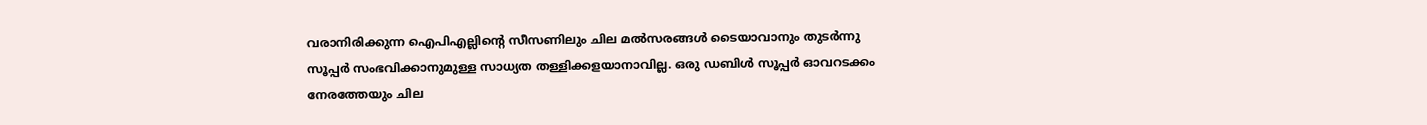വരാനിരിക്കുന്ന ഐപിഎല്ലിന്റെ സീസണിലും ചില മല്‍സരങ്ങൾ ടൈയാവാനും തുടര്‍ന്നു സൂപ്പര്‍ സംഭവിക്കാനുമുള്ള സാധ്യത തള്ളിക്കളയാനാവില്ല. ഒരു ഡബിള്‍ സൂപ്പര്‍ ഓവറടക്കം നേരത്തേയും ചില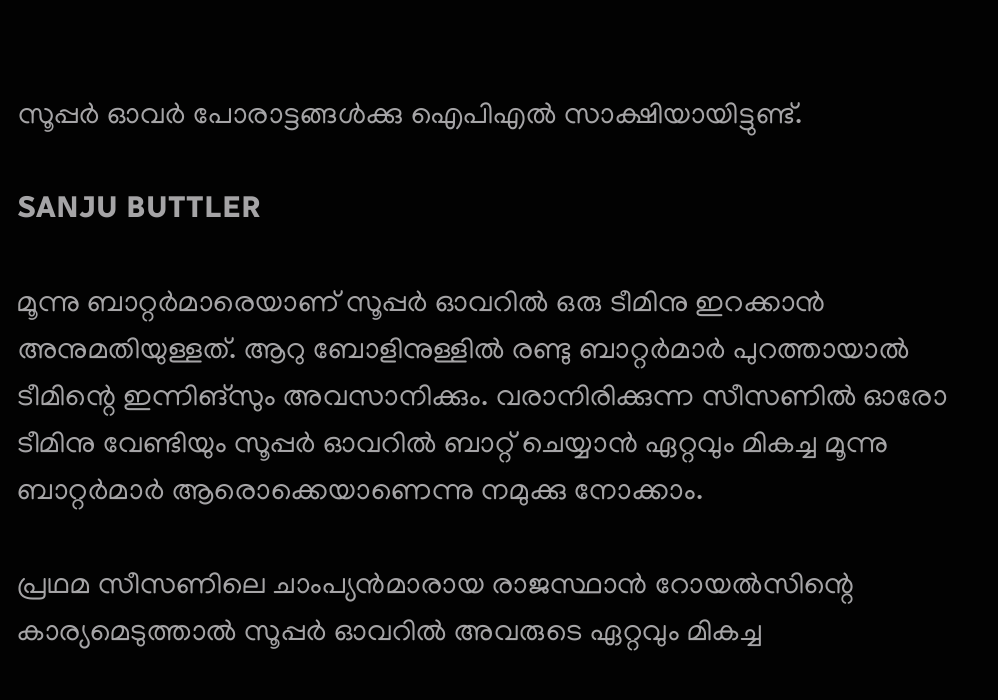സൂപ്പര്‍ ഓവര്‍ പോരാട്ടങ്ങള്‍ക്കു ഐപിഎല്‍ സാക്ഷിയായിട്ടുണ്ട്.

SANJU BUTTLER

മൂന്നു ബാറ്റര്‍മാരെയാണ് സൂപ്പര്‍ ഓവറില്‍ ഒരു ടീമിനു ഇറക്കാന്‍ അനുമതിയുള്ളത്. ആറു ബോളിനുള്ളില്‍ രണ്ടു ബാറ്റര്‍മാര്‍ പുറത്തായാല്‍ ടീമിന്റെ ഇന്നിങ്‌സും അവസാനിക്കും. വരാനിരിക്കുന്ന സീസണില്‍ ഓരോ ടീമിനു വേണ്ടിയും സൂപ്പര്‍ ഓവറില്‍ ബാറ്റ് ചെയ്യാന്‍ ഏറ്റവും മികച്ച മൂന്നു ബാറ്റര്‍മാര്‍ ആരൊക്കെയാണെന്നു നമുക്കു നോക്കാം.

പ്രഥമ സീസണിലെ ചാംപ്യന്‍മാരായ രാജസ്ഥാന്‍ റോയല്‍സിന്റെ കാര്യമെടുത്താല്‍ സൂപ്പര്‍ ഓവറില്‍ അവരുടെ ഏറ്റവും മികച്ച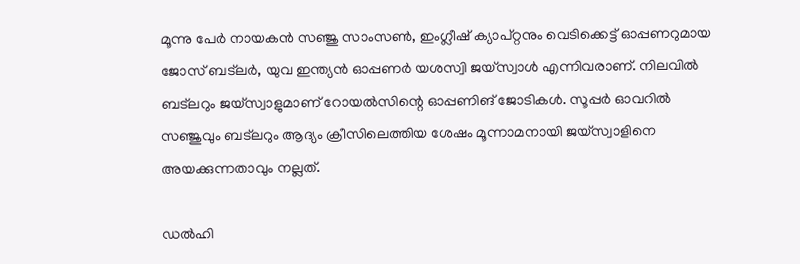മൂന്നു പേര്‍ നായകന്‍ സഞ്ജു സാംസണ്‍, ഇംഗ്ലീഷ് ക്യാപ്റ്റനും വെടിക്കെട്ട് ഓപ്പണറുമായ ജോസ് ബട്‌ലര്‍, യുവ ഇന്ത്യന്‍ ഓപ്പണര്‍ യശസ്വി ജയ്‌സ്വാള്‍ എന്നിവരാണ്. നിലവില്‍ ബട്‌ലറും ജയ്‌സ്വാളുമാണ് റോയല്‍സിന്റെ ഓപ്പണിങ് ജോടികള്‍. സൂപ്പര്‍ ഓവറില്‍ സഞ്ജുവും ബട്‌ലറും ആദ്യം ക്രീസിലെത്തിയ ശേഷം മൂന്നാമനായി ജയ്സ്വാളിനെ അയക്കുന്നതാവും നല്ലത്.

ഡല്‍ഹി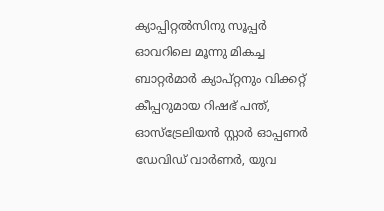ക്യാപ്പിറ്റല്‍സിനു സൂപ്പര്‍ ഓവറിലെ മൂന്നു മികച്ച ബാറ്റര്‍മാര്‍ ക്യാപ്റ്റനും വിക്കറ്റ് കീപ്പറുമായ റിഷഭ് പന്ത്, ഓസ്‌ട്രേലിയന്‍ സ്റ്റാര്‍ ഓപ്പണര്‍ ഡേവിഡ് വാര്‍ണര്‍, യുവ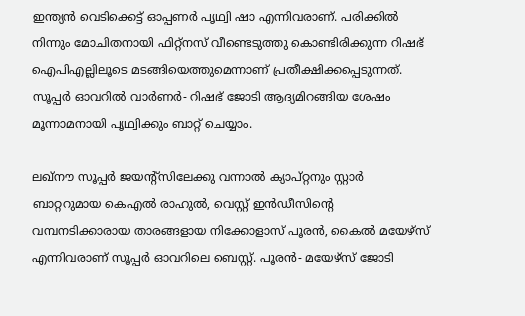ഇന്ത്യന്‍ വെടിക്കെട്ട് ഓപ്പണര്‍ പൃഥ്വി ഷാ എന്നിവരാണ്. പരിക്കില്‍ നിന്നും മോചിതനായി ഫിറ്റ്‌നസ് വീണ്ടെടുത്തു കൊണ്ടിരിക്കുന്ന റിഷഭ് ഐപിഎല്ലിലൂടെ മടങ്ങിയെത്തുമെന്നാണ് പ്രതീക്ഷിക്കപ്പെടുന്നത്. സൂപ്പര്‍ ഓവറില്‍ വാര്‍ണര്‍- റിഷഭ് ജോടി ആദ്യമിറങ്ങിയ ശേഷം മൂന്നാമനായി പൃഥ്വിക്കും ബാറ്റ് ചെയ്യാം.

ലഖ്‌നൗ സൂപ്പര്‍ ജയന്റ്‌സിലേക്കു വന്നാല്‍ ക്യാപ്റ്റനും സ്റ്റാര്‍ ബാറ്ററുമായ കെഎല്‍ രാഹുല്‍, വെസ്റ്റ് ഇന്‍ഡീസിന്റെ വമ്പനടിക്കാരായ താരങ്ങളായ നിക്കോളാസ് പൂരന്‍, കൈല്‍ മയേഴ്‌സ് എന്നിവരാണ് സൂപ്പര്‍ ഓവറിലെ ബെസ്റ്റ്. പൂരന്‍- മയേഴ്‌സ് ജോടി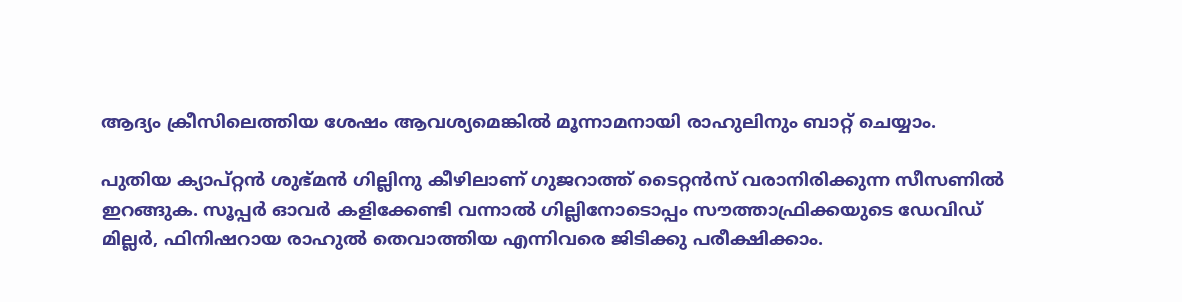ആദ്യം ക്രീസിലെത്തിയ ശേഷം ആവശ്യമെങ്കില്‍ മൂന്നാമനായി രാഹുലിനും ബാറ്റ് ചെയ്യാം.

പുതിയ ക്യാപ്റ്റന്‍ ശുഭ്മന്‍ ഗില്ലിനു കീഴിലാണ് ഗുജറാത്ത് ടൈറ്റന്‍സ് വരാനിരിക്കുന്ന സീസണില്‍ ഇറങ്ങുക. സൂപ്പര്‍ ഓവര്‍ കളിക്കേണ്ടി വന്നാല്‍ ഗില്ലിനോടൊപ്പം സൗത്താഫ്രിക്കയുടെ ഡേവിഡ് മില്ലര്‍, ഫിനിഷറായ രാഹുല്‍ തെവാത്തിയ എന്നിവരെ ജിടിക്കു പരീക്ഷിക്കാം.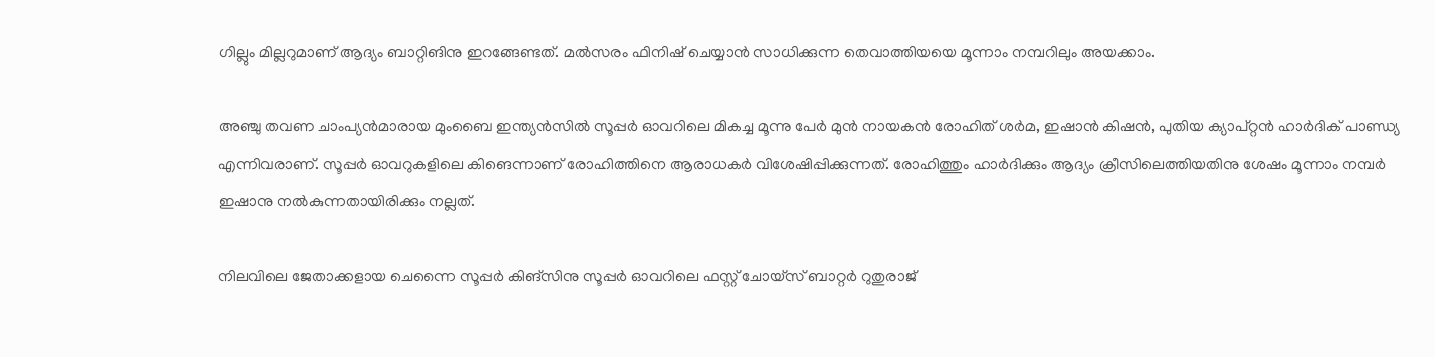ഗില്ലും മില്ലറുമാണ് ആദ്യം ബാറ്റിങിനു ഇറങ്ങേണ്ടത്. മല്‍സരം ഫിനിഷ് ചെയ്യാന്‍ സാധിക്കുന്ന തെവാത്തിയയെ മൂന്നാം നമ്പറിലും അയക്കാം.

അഞ്ചു തവണ ചാംപ്യന്‍മാരായ മുംബൈ ഇന്ത്യന്‍സില്‍ സൂപ്പര്‍ ഓവറിലെ മികച്ച മൂന്നു പേര്‍ മുന്‍ നായകന്‍ രോഹിത് ശര്‍മ, ഇഷാന്‍ കിഷന്‍, പുതിയ ക്യാപ്റ്റന്‍ ഹാര്‍ദിക് പാണ്ഡ്യ എന്നിവരാണ്. സൂപ്പര്‍ ഓവറുകളിലെ കിങെന്നാണ് രോഹിത്തിനെ ആരാധകര്‍ വിശേഷിപ്പിക്കുന്നത്. രോഹിത്തും ഹാര്‍ദിക്കും ആദ്യം ക്രീസിലെത്തിയതിനു ശേഷം മൂന്നാം നമ്പര്‍ ഇഷാനു നല്‍കുന്നതായിരിക്കും നല്ലത്.

നിലവിലെ ജേതാക്കളായ ചെന്നൈ സൂപ്പര്‍ കിങ്‌സിനു സൂപ്പര്‍ ഓവറിലെ ഫസ്റ്റ് ചോയ്‌സ് ബാറ്റര്‍ റുതുരാജ്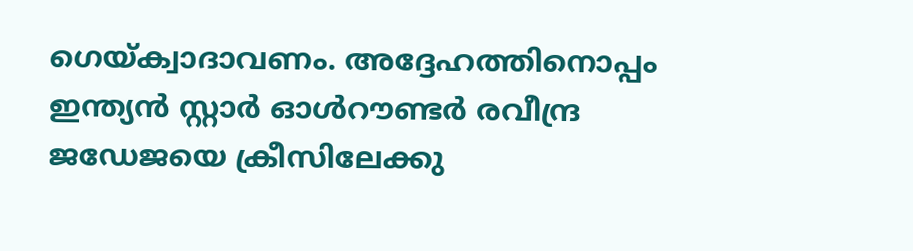ഗെയ്ക്വാദാവണം. അദ്ദേഹത്തിനൊപ്പം ഇന്ത്യന്‍ സ്റ്റാര്‍ ഓള്‍റൗണ്ടര്‍ രവീന്ദ്ര ജഡേജയെ ക്രീസിലേക്കു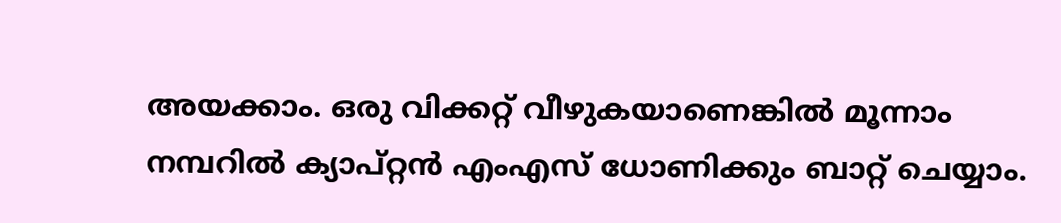അയക്കാം. ഒരു വിക്കറ്റ് വീഴുകയാണെങ്കില്‍ മൂന്നാം നമ്പറില്‍ ക്യാപ്റ്റന്‍ എംഎസ് ധോണിക്കും ബാറ്റ് ചെയ്യാം.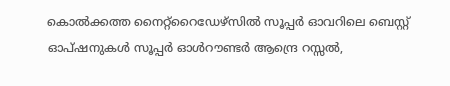കൊല്‍ക്കത്ത നൈറ്റ്‌റൈഡേഴ്‌സില്‍ സൂപ്പര്‍ ഓവറിലെ ബെസ്റ്റ് ഓപ്ഷനുകള്‍ സൂപ്പര്‍ ഓള്‍റൗണ്ടര്‍ ആന്ദ്രെ റസ്സല്‍,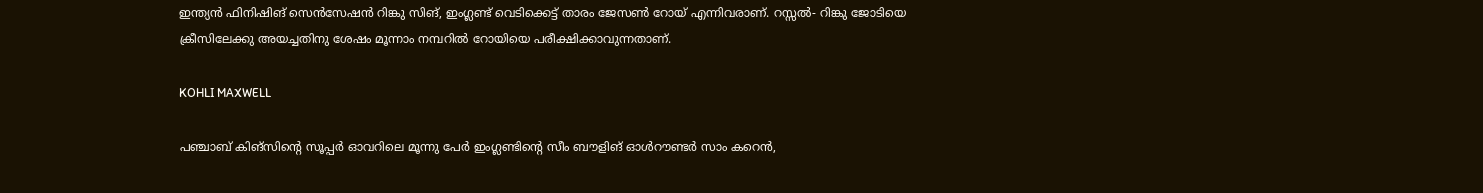ഇന്ത്യന്‍ ഫിനിഷിങ് സെന്‍സേഷന്‍ റിങ്കു സിങ്, ഇംഗ്ലണ്ട് വെടിക്കെട്ട് താരം ജേസണ്‍ റോയ് എന്നിവരാണ്. റസ്സല്‍- റിങ്കു ജോടിയെ ക്രീസിലേക്കു അയച്ചതിനു ശേഷം മൂന്നാം നമ്പറില്‍ റോയിയെ പരീക്ഷിക്കാവുന്നതാണ്.

KOHLI MAXWELL

പഞ്ചാബ് കിങ്‌സിന്റെ സൂപ്പര്‍ ഓവറിലെ മൂന്നു പേര്‍ ഇംഗ്ലണ്ടിന്റെ സീം ബൗളിങ് ഓള്‍റൗണ്ടര്‍ സാം കറെന്‍,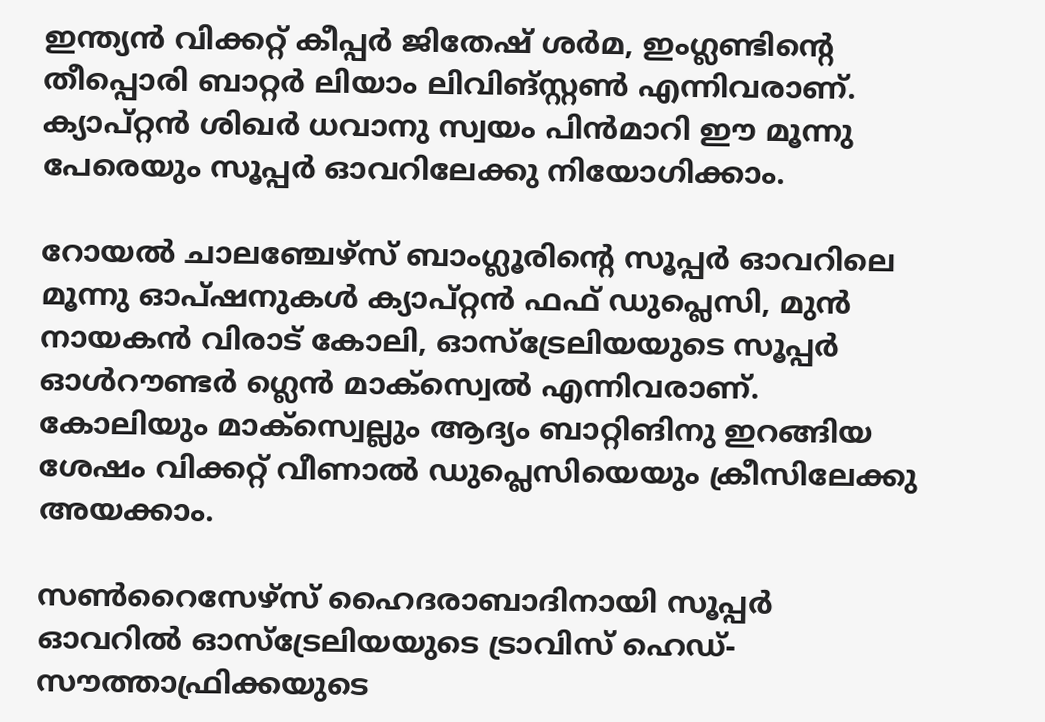ഇന്ത്യന്‍ വിക്കറ്റ് കീപ്പര്‍ ജിതേഷ് ശര്‍മ, ഇംഗ്ലണ്ടിന്റെ തീപ്പൊരി ബാറ്റര്‍ ലിയാം ലിവിങ്സ്റ്റണ്‍ എന്നിവരാണ്. ക്യാപ്റ്റന്‍ ശിഖര്‍ ധവാനു സ്വയം പിന്‍മാറി ഈ മൂന്നു പേരെയും സൂപ്പര്‍ ഓവറിലേക്കു നിയോഗിക്കാം.

റോയല്‍ ചാലഞ്ചേഴ്‌സ് ബാംഗ്ലൂരിന്റെ സൂപ്പര്‍ ഓവറിലെ മൂന്നു ഓപ്ഷനുകള്‍ ക്യാപ്റ്റന്‍ ഫഫ് ഡുപ്ലെസി, മുന്‍ നായകന്‍ വിരാട് കോലി, ഓസ്‌ട്രേലിയയുടെ സൂപ്പര്‍ ഓള്‍റൗണ്ടര്‍ ഗ്ലെന്‍ മാക്‌സ്വെല്‍ എന്നിവരാണ്. കോലിയും മാക്‌സ്വെല്ലും ആദ്യം ബാറ്റിങിനു ഇറങ്ങിയ ശേഷം വിക്കറ്റ് വീണാല്‍ ഡുപ്ലെസിയെയും ക്രീസിലേക്കു അയക്കാം.

സണ്‍റൈസേഴ്‌സ് ഹൈദരാബാദിനായി സൂപ്പര്‍ ഓവറില്‍ ഓസ്‌ട്രേലിയയുടെ ട്രാവിസ് ഹെഡ്- സൗത്താഫ്രിക്കയുടെ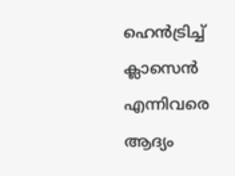ഹെന്‍ട്രിച്ച് ക്ലാസെന്‍ എന്നിവരെ ആദ്യം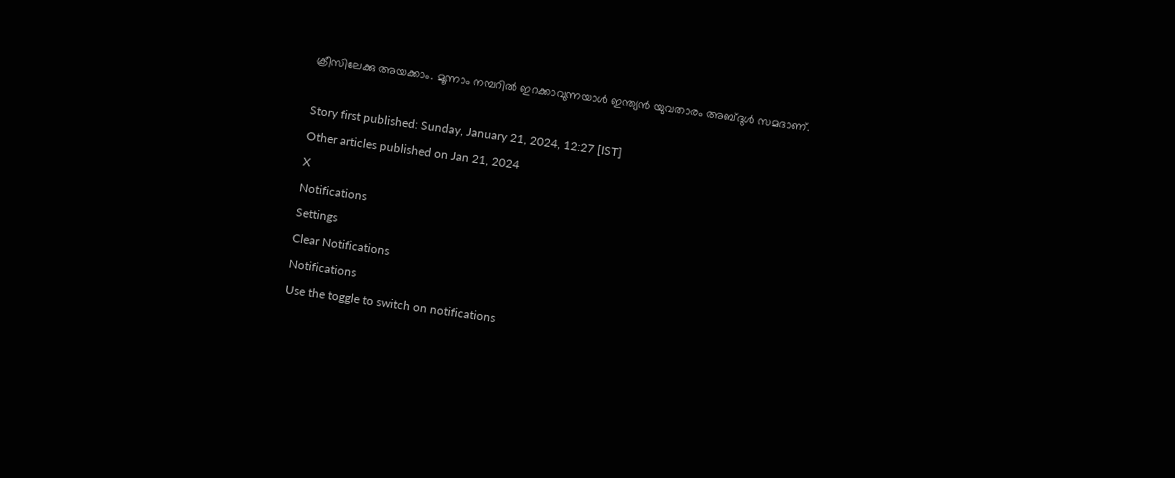ക്രീസിലേക്കു അയക്കാം. മൂന്നാം നമ്പറില്‍ ഇറക്കാവുന്നയാള്‍ ഇന്ത്യന്‍ യുവതാരം അബ്ദുള്‍ സമദാണ്.

Story first published: Sunday, January 21, 2024, 12:27 [IST]
Other articles published on Jan 21, 2024
X
Notifications
Settings
Clear Notifications
Notifications
Use the toggle to switch on notifications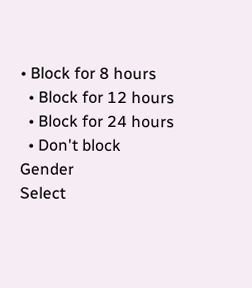• Block for 8 hours
  • Block for 12 hours
  • Block for 24 hours
  • Don't block
Gender
Select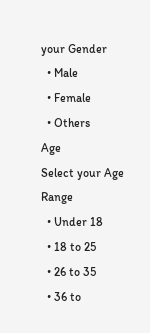your Gender
  • Male
  • Female
  • Others
Age
Select your Age Range
  • Under 18
  • 18 to 25
  • 26 to 35
  • 36 to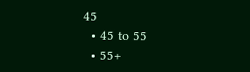45
  • 45 to 55
  • 55+